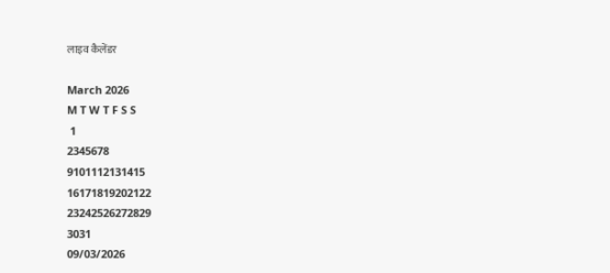लाइव कैलेंडर

March 2026
M T W T F S S
 1
2345678
9101112131415
16171819202122
23242526272829
3031
09/03/2026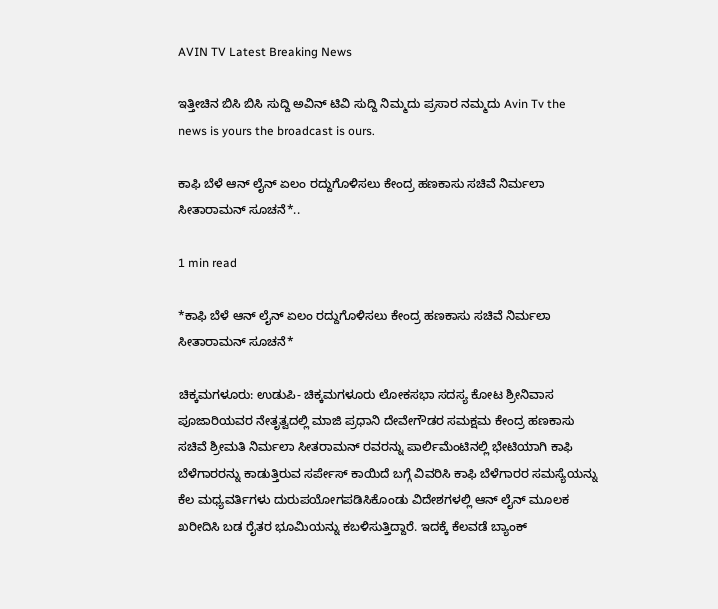AVIN TV Latest Breaking News

ಇತ್ತೀಚಿನ ಬಿಸಿ ಬಿಸಿ ಸುದ್ದಿ ಅವಿನ್ ಟಿವಿ ಸುದ್ದಿ ನಿಮ್ಮದು ಪ್ರಸಾರ ನಮ್ಮದು Avin Tv the news is yours the broadcast is ours.

ಕಾಫಿ ಬೆಳೆ ಆನ್ ಲೈನ್ ಏಲಂ ರದ್ದುಗೊಳಿಸಲು ಕೇಂದ್ರ ಹಣಕಾಸು ಸಚಿವೆ ನಿರ್ಮಲಾ ಸೀತಾರಾಮನ್ ಸೂಚನೆ*..

1 min read

*ಕಾಫಿ ಬೆಳೆ ಆನ್ ಲೈನ್ ಏಲಂ ರದ್ದುಗೊಳಿಸಲು ಕೇಂದ್ರ ಹಣಕಾಸು ಸಚಿವೆ ನಿರ್ಮಲಾ ಸೀತಾರಾಮನ್ ಸೂಚನೆ*

ಚಿಕ್ಕಮಗಳೂರು: ಉಡುಪಿ- ಚಿಕ್ಕಮಗಳೂರು ಲೋಕಸಭಾ ಸದಸ್ಯ ಕೋಟ ಶ್ರೀನಿವಾಸ ಪೂಜಾರಿಯವರ ನೇತೃತ್ವದಲ್ಲಿ ಮಾಜಿ ಪ್ರಧಾನಿ ದೇವೇಗೌಡರ ಸಮಕ್ಷಮ ಕೇಂದ್ರ ಹಣಕಾಸು ಸಚಿವೆ ಶ್ರೀಮತಿ ನಿರ್ಮಲಾ ಸೀತರಾಮನ್ ರವರನ್ನು ಪಾರ್ಲಿಮೆಂಟಿನಲ್ಲಿ ಭೇಟಿಯಾಗಿ ಕಾಫಿ ಬೆಳೆಗಾರರನ್ನು ಕಾಡುತ್ತಿರುವ ಸರ್ಪೇಸ್ ಕಾಯಿದೆ ಬಗ್ಗೆ ವಿವರಿಸಿ ಕಾಫಿ ಬೆಳೆಗಾರರ ಸಮಸ್ಯೆಯನ್ನು ಕೆಲ ಮಧ್ಯವರ್ತಿಗಳು ದುರುಪಯೋಗಪಡಿಸಿಕೊಂಡು ವಿದೇಶಗಳಲ್ಲಿ ಆನ್ ಲೈನ್ ಮೂಲಕ ಖರೀದಿಸಿ ಬಡ ರೈತರ ಭೂಮಿಯನ್ನು ಕಬಳಿಸುತ್ತಿದ್ದಾರೆ. ಇದಕ್ಕೆ ಕೆಲವಡೆ ಬ್ಯಾಂಕ್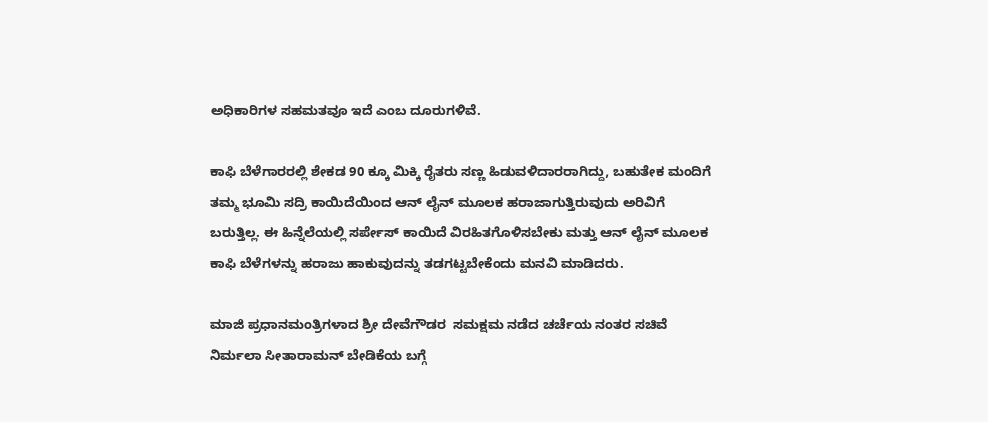ಅಧಿಕಾರಿಗಳ ಸಹಮತವೂ ಇದೆ ಎಂಬ ದೂರುಗಳಿವೆ.

ಕಾಫಿ ಬೆಳೆಗಾರರಲ್ಲಿ ಶೇಕಡ 90 ಕ್ಕೂ ಮಿಕ್ಕಿ ರೈತರು ಸಣ್ಣ ಹಿಡುವಳಿದಾರರಾಗಿದ್ದು, ಬಹುತೇಕ ಮಂದಿಗೆ ತಮ್ಮ ಭೂಮಿ ಸದ್ರಿ ಕಾಯಿದೆಯಿಂದ ಆನ್ ಲೈನ್ ಮೂಲಕ ಹರಾಜಾಗುತ್ತಿರುವುದು ಅರಿವಿಗೆ ಬರುತ್ತಿಲ್ಲ. ಈ ಹಿನ್ನೆಲೆಯಲ್ಲಿ ಸರ್ಪೇಸ್ ಕಾಯಿದೆ ವಿರಹಿತಗೊಳಿಸಬೇಕು ಮತ್ತು ಆನ್ ಲೈನ್ ಮೂಲಕ ಕಾಫಿ ಬೆಳೆಗಳನ್ನು ಹರಾಜು ಹಾಕುವುದನ್ನು ತಡಗಟ್ಟಬೇಕೆಂದು ಮನವಿ ಮಾಡಿದರು.

ಮಾಜಿ ಪ್ರಧಾನಮಂತ್ರಿಗಳಾದ ಶ್ರೀ ದೇವೆಗೌಡರ  ಸಮಕ್ಷಮ ನಡೆದ ಚರ್ಚೆಯ ನಂತರ ಸಚಿವೆ ನಿರ್ಮಲಾ ಸೀತಾರಾಮನ್ ಬೇಡಿಕೆಯ ಬಗ್ಗೆ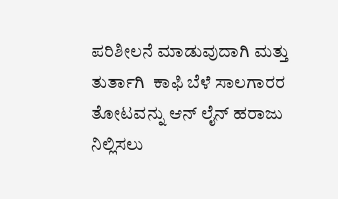ಪರಿಶೀಲನೆ ಮಾಡುವುದಾಗಿ ಮತ್ತು ತುರ್ತಾಗಿ  ಕಾಫಿ ಬೆಳೆ ಸಾಲಗಾರರ ತೋಟವನ್ನು ಆನ್ ಲೈನ್ ಹರಾಜು ನಿಲ್ಲಿಸಲು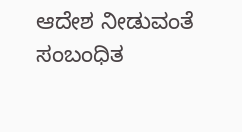ಆದೇಶ ನೀಡುವಂತೆ ಸಂಬಂಧಿತ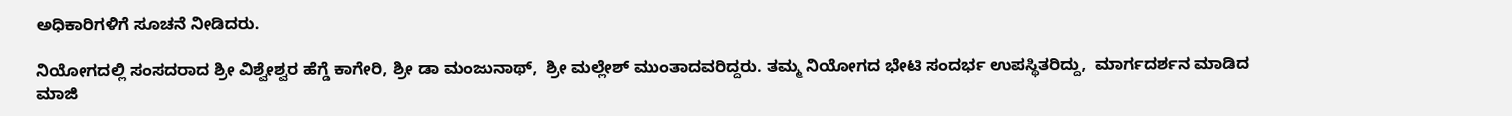ಅಧಿಕಾರಿಗಳಿಗೆ ಸೂಚನೆ ನೀಡಿದರು.

ನಿಯೋಗದಲ್ಲಿ ಸಂಸದರಾದ ಶ್ರೀ ವಿಶ್ವೇಶ್ವರ ಹೆಗ್ಡೆ ಕಾಗೇರಿ, ಶ್ರೀ ಡಾ ಮಂಜುನಾಥ್,  ಶ್ರೀ ಮಲ್ಲೇಶ್ ಮುಂತಾದವರಿದ್ದರು. ತಮ್ಮ ನಿಯೋಗದ ಭೇಟಿ ಸಂದರ್ಭ ಉಪಸ್ಥಿತರಿದ್ದು,  ಮಾರ್ಗದರ್ಶನ ಮಾಡಿದ ಮಾಜಿ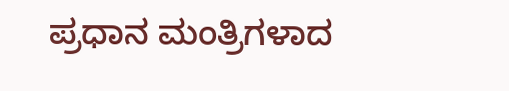ಪ್ರಧಾನ ಮಂತ್ರಿಗಳಾದ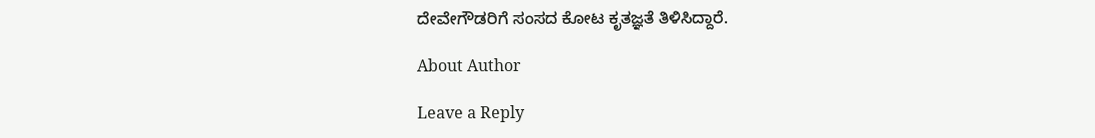ದೇವೇಗೌಡರಿಗೆ ಸಂಸದ ಕೋಟ ಕೃತಜ್ಞತೆ ತಿಳಿಸಿದ್ದಾರೆ.

About Author

Leave a Reply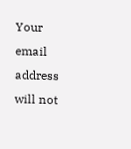Your email address will not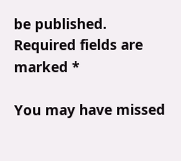be published. Required fields are marked *

You may have missed